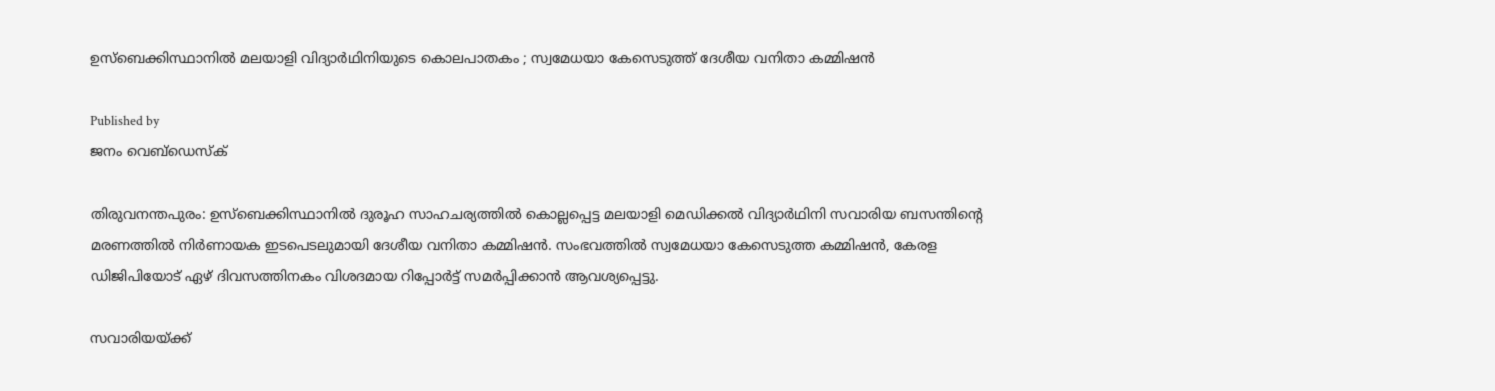ഉസ്ബെക്കിസ്ഥാനിൽ മലയാളി വിദ്യാർഥിനിയുടെ കൊലപാതകം ; സ്വമേധയാ കേസെടുത്ത് ദേശീയ വനിതാ കമ്മിഷൻ

Published by
ജനം വെബ്‌ഡെസ്ക്

തിരുവനന്തപുരം: ഉസ്ബെക്കിസ്ഥാനിൽ ദുരൂഹ സാഹചര്യത്തിൽ കൊല്ലപ്പെട്ട മലയാളി മെഡിക്കൽ വിദ്യാർഥിനി സവാരിയ ബസന്തിന്റെ മരണത്തിൽ നിർണായക ഇടപെടലുമായി ദേശീയ വനിതാ കമ്മിഷൻ. സംഭവത്തിൽ സ്വമേധയാ കേസെടുത്ത കമ്മിഷൻ, കേരള ഡിജിപിയോട് ഏഴ് ദിവസത്തിനകം വിശദമായ റിപ്പോർട്ട് സമർപ്പിക്കാൻ ആവശ്യപ്പെട്ടു.

സവാരിയയ്‌ക്ക്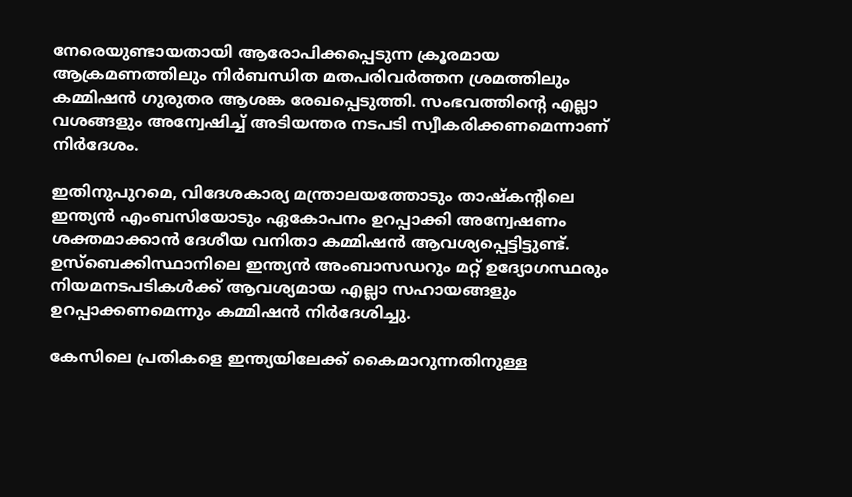നേരെയുണ്ടായതായി ആരോപിക്കപ്പെടുന്ന ക്രൂരമായ ആക്രമണത്തിലും നിർബന്ധിത മതപരിവർത്തന ശ്രമത്തിലും കമ്മിഷൻ ഗുരുതര ആശങ്ക രേഖപ്പെടുത്തി. സംഭവത്തിന്റെ എല്ലാ വശങ്ങളും അന്വേഷിച്ച് അടിയന്തര നടപടി സ്വീകരിക്കണമെന്നാണ് നിർദേശം.

ഇതിനുപുറമെ, വിദേശകാര്യ മന്ത്രാലയത്തോടും താഷ്കന്റിലെ ഇന്ത്യൻ എംബസിയോടും ഏകോപനം ഉറപ്പാക്കി അന്വേഷണം ശക്തമാക്കാൻ ദേശീയ വനിതാ കമ്മിഷൻ ആവശ്യപ്പെട്ടിട്ടുണ്ട്. ഉസ്ബെക്കിസ്ഥാനിലെ ഇന്ത്യൻ അംബാസഡറും മറ്റ് ഉദ്യോഗസ്ഥരും നിയമനടപടികൾക്ക് ആവശ്യമായ എല്ലാ സഹായങ്ങളും ഉറപ്പാക്കണമെന്നും കമ്മിഷൻ നിർദേശിച്ചു.

കേസിലെ പ്രതികളെ ഇന്ത്യയിലേക്ക് കൈമാറുന്നതിനുള്ള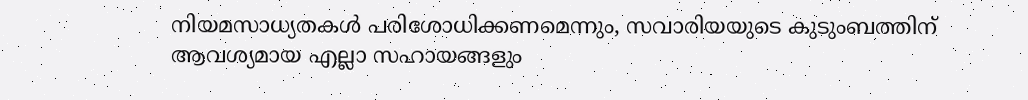നിയമസാധ്യതകൾ പരിശോധിക്കണമെന്നും, സവാരിയയുടെ കുടുംബത്തിന് ആവശ്യമായ എല്ലാ സഹായങ്ങളും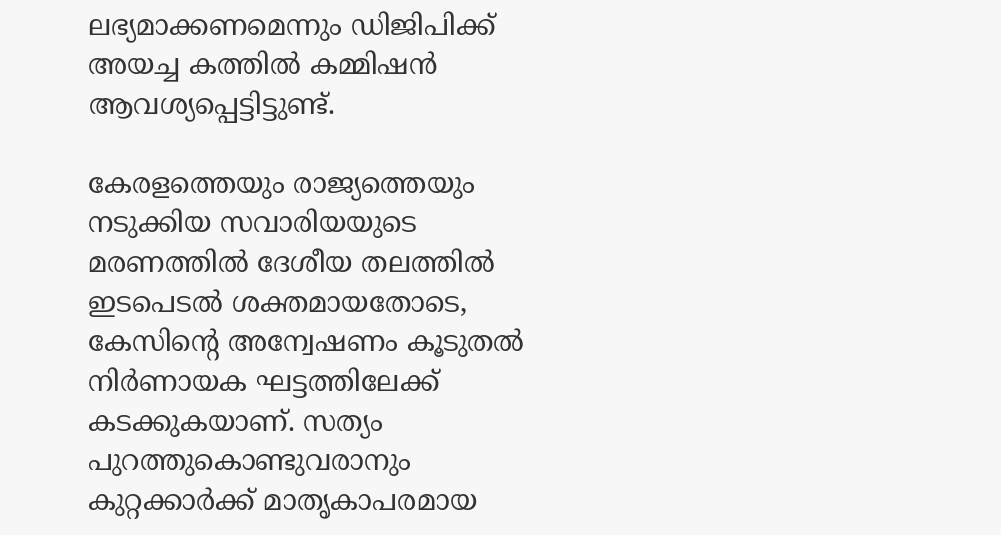ലഭ്യമാക്കണമെന്നും ഡിജിപിക്ക് അയച്ച കത്തിൽ കമ്മിഷൻ ആവശ്യപ്പെട്ടിട്ടുണ്ട്.

കേരളത്തെയും രാജ്യത്തെയും നടുക്കിയ സവാരിയയുടെ മരണത്തിൽ ദേശീയ തലത്തിൽ ഇടപെടൽ ശക്തമായതോടെ, കേസിന്റെ അന്വേഷണം കൂടുതൽ നിർണായക ഘട്ടത്തിലേക്ക് കടക്കുകയാണ്. സത്യം പുറത്തുകൊണ്ടുവരാനും കുറ്റക്കാർക്ക് മാതൃകാപരമായ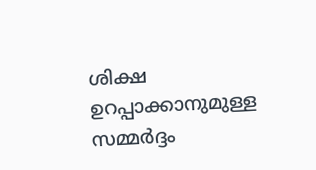ശിക്ഷ ഉറപ്പാക്കാനുമുള്ള സമ്മർദ്ദം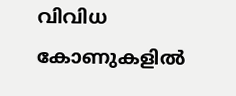വിവിധ കോണുകളിൽ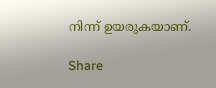നിന്ന് ഉയരുകയാണ്.

Share